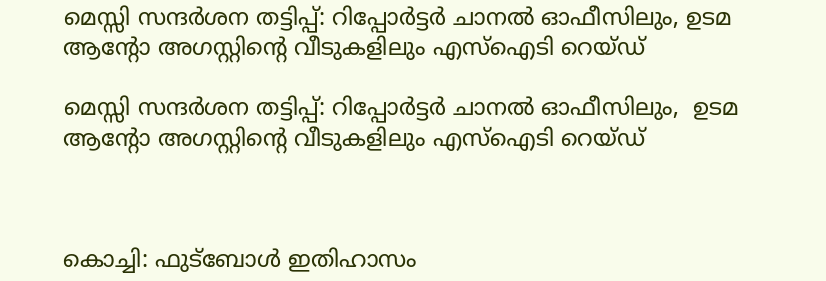മെസ്സി സന്ദർശന തട്ടിപ്പ്: റിപ്പോര്‍ട്ടര്‍ ചാനൽ ഓഫീസിലും, ഉടമ ആന്‍റോ അഗസ്റ്റിന്‍റെ വീടുകളിലും എസ്ഐടി റെയ്ഡ്

മെസ്സി സന്ദർശന തട്ടിപ്പ്: റിപ്പോര്‍ട്ടര്‍ ചാനൽ ഓഫീസിലും,  ഉടമ ആന്‍റോ അഗസ്റ്റിന്‍റെ വീടുകളിലും എസ്ഐടി റെയ്ഡ്



കൊച്ചി: ഫുട്‍ബോൾ ഇതിഹാസം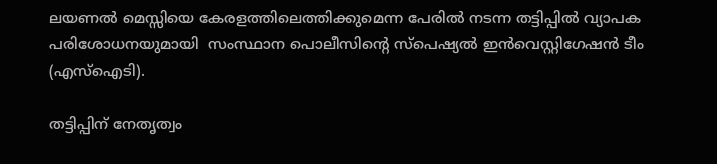ലയണൽ മെസ്സിയെ കേരളത്തിലെത്തിക്കുമെന്ന പേരിൽ നടന്ന തട്ടിപ്പിൽ വ്യാപക പരിശോധനയുമായി  സംസ്ഥാന പൊലീസിന്റെ സ്പെഷ്യൽ ഇൻവെസ്റ്റിഗേഷൻ ടീം (എസ്ഐടി).

തട്ടിപ്പിന് നേതൃത്വം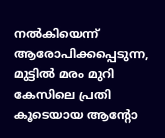നൽകിയെന്ന് ആരോപിക്കപ്പെടുന്ന, മുട്ടിൽ മരം മുറി കേസിലെ പ്രതി കൂടെയായ ആന്റോ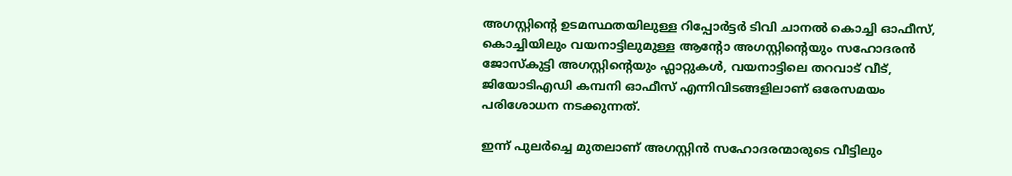അഗസ്റ്റിന്റെ ഉടമസ്ഥതയിലുള്ള റിപ്പോർട്ടർ ടിവി ചാനൽ കൊച്ചി ഓഫീസ്, കൊച്ചിയിലും വയനാട്ടിലുമുള്ള ആന്റോ അഗസ്റ്റിന്റെയും സഹോദരൻ ജോസ്‌കുട്ടി അഗസ്റ്റിന്‍റെയും ഫ്ലാറ്റുകൾ, വയനാട്ടിലെ തറവാട് വീട്, ജിയോടിഎഡി കമ്പനി ഓഫീസ് എന്നിവിടങ്ങളിലാണ് ഒരേസമയം പരിശോധന നടക്കുന്നത്.

ഇന്ന് പുലർച്ചെ മുതലാണ് അഗസ്റ്റിൻ സഹോദരന്മാരുടെ വീട്ടിലും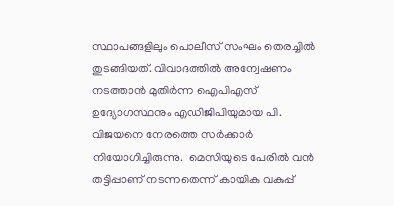സ്ഥാപങ്ങളിലും പൊലീസ് സംഘം തെരച്ചിൽ തുടങ്ങിയത്. വിവാദത്തിൽ അന്വേഷണം നടത്താൻ മുതിർന്ന ഐപിഎസ് ഉദ്യോഗസ്ഥനും എഡിജിപിയുമായ പി. വിജയനെ നേരത്തെ സർക്കാർ നിയോഗിച്ചിരുന്നു.  മെസിയുടെ പേരിൽ വൻ തട്ടിപ്പാണ് നടന്നതെന്ന് കായിക വകുപ്പ്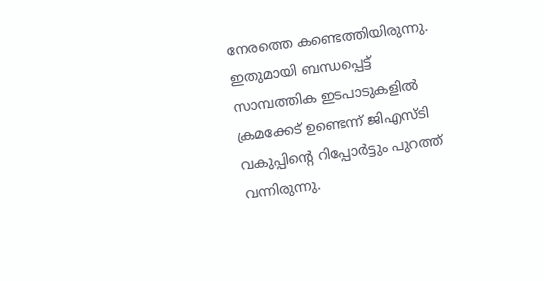നേരത്തെ കണ്ടെത്തിയിരുന്നു. ഇതുമായി ബന്ധപ്പെട്ട് സാമ്പത്തിക ഇടപാടുകളിൽ ക്രമക്കേട് ഉണ്ടെന്ന് ജിഎസ്ടി വകുപ്പിന്റെ റിപ്പോർട്ടും പുറത്ത് വന്നിരുന്നു.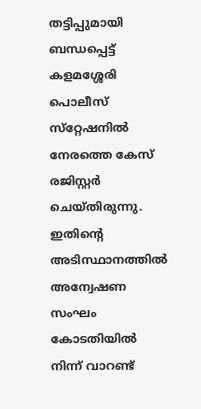തട്ടിപ്പുമായി ബന്ധപ്പെട്ട് കളമശ്ശേരി പൊലീസ് സ്‌റ്റേഷനിൽ നേരത്തെ കേസ് രജിസ്റ്റർ ചെയ്തിരുന്നു. ഇതിന്റെ അടിസ്ഥാനത്തിൽ അന്വേഷണ സംഘം കോടതിയിൽ നിന്ന് വാറണ്ട്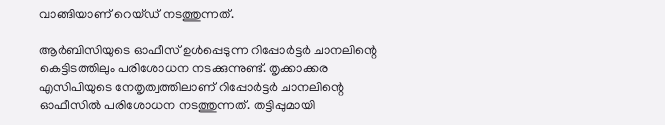വാങ്ങിയാണ് റെയ്ഡ് നടത്തുന്നത്.

ആർബിസിയുടെ ഓഫീസ് ഉൾപ്പെടുന്ന റിപ്പോർട്ടർ ചാനലിന്റെ കെട്ടിടത്തിലും പരിശോധന നടക്കുന്നുണ്ട്. തൃക്കാക്കര എസിപിയുടെ നേതൃത്വത്തിലാണ് റിപ്പോർട്ടർ ചാനലിന്റെ ഓഫീസിൽ പരിശോധന നടത്തുന്നത്. തട്ടിപ്പുമായി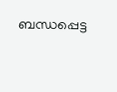ബന്ധപ്പെട്ട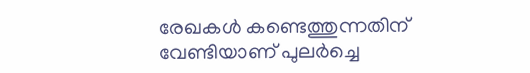രേഖകൾ കണ്ടെത്തുന്നതിന് വേണ്ടിയാണ് പുലർച്ചെ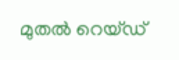മുതൽ റെയ്ഡ്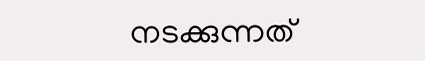നടക്കുന്നത്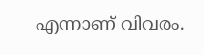എന്നാണ് വിവരം.